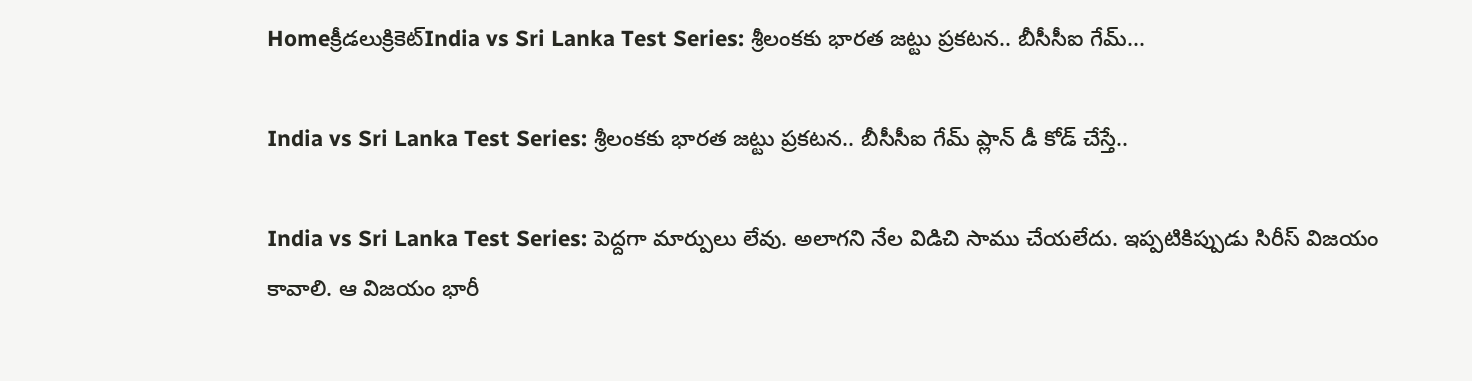Homeక్రీడలుక్రికెట్‌India vs Sri Lanka Test Series: శ్రీలంకకు భారత జట్టు ప్రకటన.. బీసీసీఐ గేమ్...

India vs Sri Lanka Test Series: శ్రీలంకకు భారత జట్టు ప్రకటన.. బీసీసీఐ గేమ్ ప్లాన్ డీ కోడ్ చేస్తే..

India vs Sri Lanka Test Series: పెద్దగా మార్పులు లేవు. అలాగని నేల విడిచి సాము చేయలేదు. ఇప్పటికిప్పుడు సిరీస్ విజయం కావాలి. ఆ విజయం భారీ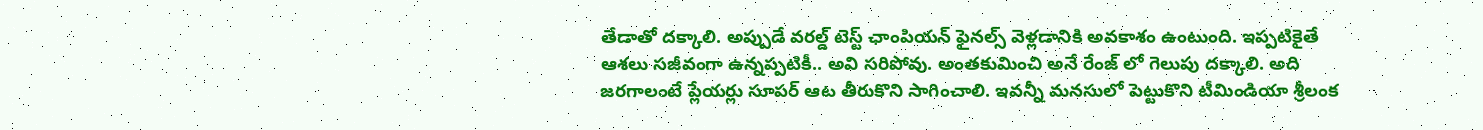తేడాతో దక్కాలి. అప్పుడే వరల్డ్ టెస్ట్ ఛాంపియన్ ఫైనల్స్ వెళ్లడానికి అవకాశం ఉంటుంది. ఇప్పటికైతే ఆశలు సజీవంగా ఉన్నప్పటికీ.. అవి సరిపోవు. అంతకుమించి అనే రేంజ్ లో గెలుపు దక్కాలి. అది జరగాలంటే ప్లేయర్లు సూపర్ ఆట తీరుకొని సాగించాలి. ఇవన్నీ మనసులో పెట్టుకొని టీమిండియా శ్రీలంక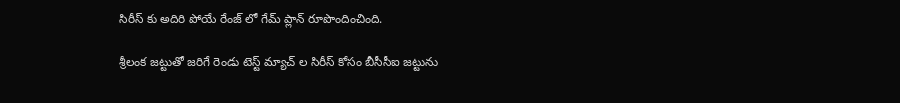సిరీస్ కు అదిరి పోయే రేంజ్ లో గేమ్ ప్లాన్ రూపొందించింది.

శ్రీలంక జట్టుతో జరిగే రెండు టెస్ట్ మ్యాచ్ ల సిరీస్ కోసం బీసీసీఐ జట్టును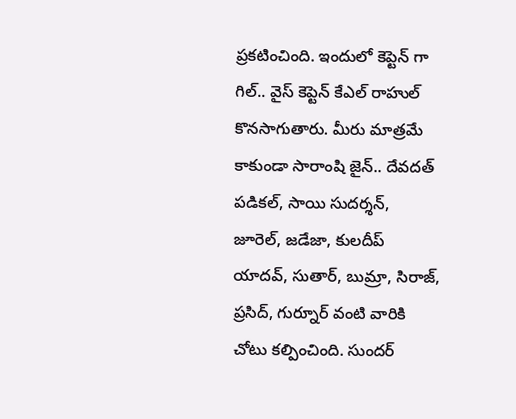ప్రకటించింది. ఇందులో కెప్టెన్ గా గిల్.. వైస్ కెప్టెన్ కేఎల్ రాహుల్ కొనసాగుతారు. మీరు మాత్రమే కాకుండా సారాంషి జైన్.. దేవదత్ పడికల్, సాయి సుదర్శన్, జూరెల్, జడేజా, కులదీప్ యాదవ్, సుతార్, బుమ్రా, సిరాజ్, ప్రసిద్, గుర్నూర్ వంటి వారికి చోటు కల్పించింది. సుందర్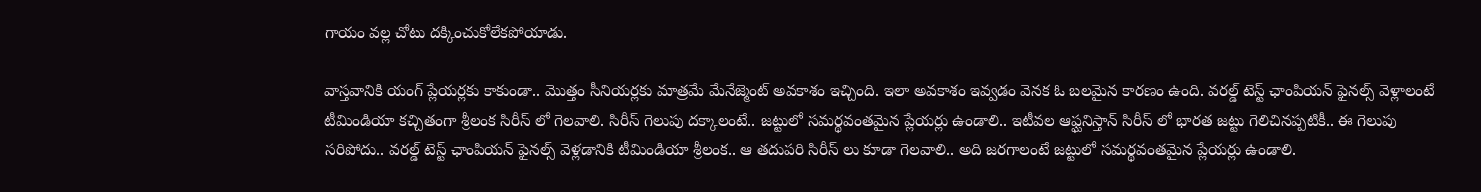గాయం వల్ల చోటు దక్కించుకోలేకపోయాడు.

వాస్తవానికి యంగ్ ప్లేయర్లకు కాకుండా.. మొత్తం సీనియర్లకు మాత్రమే మేనేజ్మెంట్ అవకాశం ఇచ్చింది. ఇలా అవకాశం ఇవ్వడం వెనక ఓ బలమైన కారణం ఉంది. వరల్డ్ టెస్ట్ ఛాంపియన్ ఫైనల్స్ వెళ్లాలంటే టీమిండియా కచ్చితంగా శ్రీలంక సిరీస్ లో గెలవాలి. సిరీస్ గెలుపు దక్కాలంటే.. జట్టులో సమర్థవంతమైన ప్లేయర్లు ఉండాలి.. ఇటీవల ఆఫ్ఘనిస్తాన్ సిరీస్ లో భారత జట్టు గెలిచినప్పటికీ.. ఈ గెలుపు సరిపోదు.. వరల్డ్ టెస్ట్ ఛాంపియన్ ఫైనల్స్ వెళ్లడానికి టీమిండియా శ్రీలంక.. ఆ తదుపరి సిరీస్ లు కూడా గెలవాలి.. అది జరగాలంటే జట్టులో సమర్థవంతమైన ప్లేయర్లు ఉండాలి.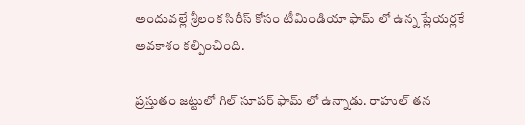అందువల్లే శ్రీలంక సిరీస్ కోసం టీమిండియా ఫామ్ లో ఉన్న ప్లేయర్లకే అవకాశం కల్పించింది.

ప్రస్తుతం జట్టులో గిల్ సూపర్ ఫామ్ లో ఉన్నాడు. రాహుల్ తన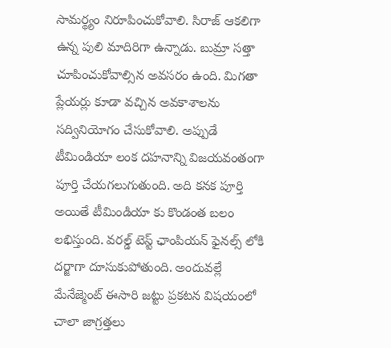సామర్థ్యం నిరూపించుకోవాలి. సిరాజ్ ఆకలిగా ఉన్న పులి మాదిరిగా ఉన్నాడు. బుమ్రా సత్తా చూపించుకోవాల్సిన అవసరం ఉంది. మిగతా ప్లేయర్లు కూడా వచ్చిన అవకాశాలను సద్వినియోగం చేసుకోవాలి. అప్పుడే టీమిండియా లంక దహనాన్ని విజయవంతంగా పూర్తి చేయగలుగుతుంది. అది కనక పూర్తి అయితే టీమిండియా కు కొండంత బలం లభిస్తుంది. వరల్డ్ టెస్ట్ ఛాంపియన్ ఫైనల్స్ లోకి దర్జాగా దూసుకుపోతుంది. అందువల్లే మేనేజ్మెంట్ ఈసారి జట్టు ప్రకటన విషయంలో చాలా జాగ్రత్తలు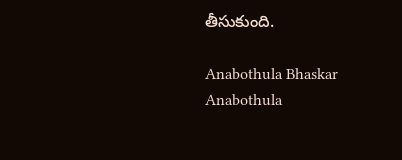తీసుకుంది.

Anabothula Bhaskar
Anabothula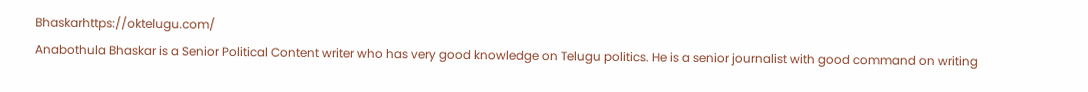Bhaskarhttps://oktelugu.com/
Anabothula Bhaskar is a Senior Political Content writer who has very good knowledge on Telugu politics. He is a senior journalist with good command on writing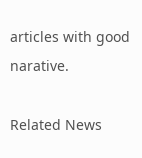articles with good narative.

Related News